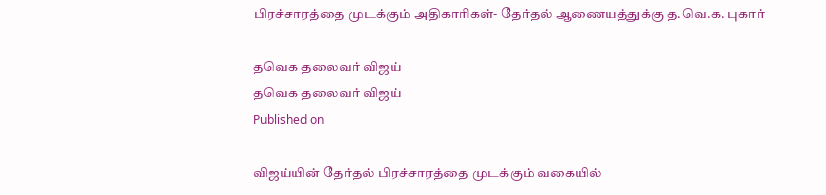பிரச்சாரத்தை முடக்கும் அதிகாரிகள்- தேர்தல் ஆணையத்துக்கு த.வெ.க. புகார்

தவெக தலைவர் விஜய்
தவெக தலைவர் விஜய்
Published on

விஜய்யின் தேர்தல் பிரச்சாரத்தை முடக்கும் வகையில்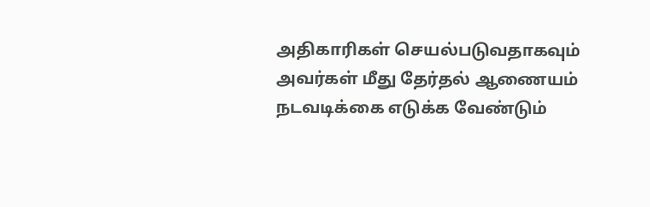அதிகாரிகள் செயல்படுவதாகவும் அவர்கள் மீது தேர்தல் ஆணையம் நடவடிக்கை எடுக்க வேண்டும்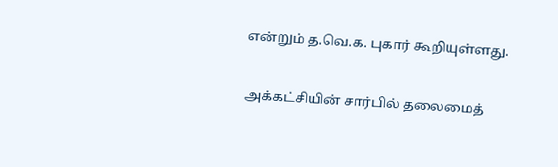என்றும் த.வெ.க. புகார் கூறியுள்ளது.

அக்கட்சியின் சார்பில் தலைமைத்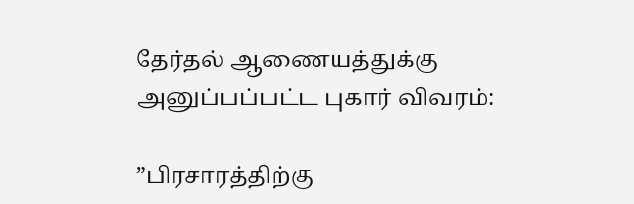தேர்தல் ஆணையத்துக்கு அனுப்பப்பட்ட புகார் விவரம்:

”பிரசாரத்திற்கு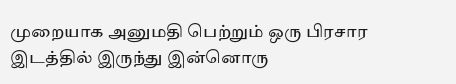முறையாக அனுமதி பெற்றும் ஒரு பிரசார இடத்தில் இருந்து இன்னொரு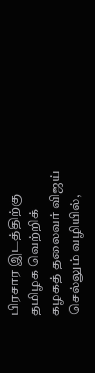பிரசார இடத்திற்கு தமிழக வெற்றிக் கழகத் தலைவர் விஜய் செல்லும் வழியில்,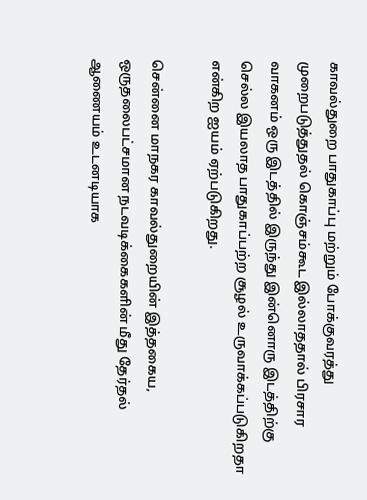காவல்துறை பாதுகாப்பு மற்றும் போக்குவரத்து முறைபடுத்துதல் கொஞ்சம்கூட இல்லாததால் பிரசார வாகனம் ஒரு இடத்தில் இருந்து இன்னொரு இடத்திற்கு செல்ல இயலாத பாதுகாப்பற்ற சூழல் உருவாக்கப்படுகிறதா என்கிற ஐயம் ஏற்படுகிறது.

சென்னை மாநகர காவல்துறையின் இத்தகைய, ஒருதலைபட்சமான நடவடிக்கைகளின் மீது தேர்தல் ஆணையம் உடனடியாக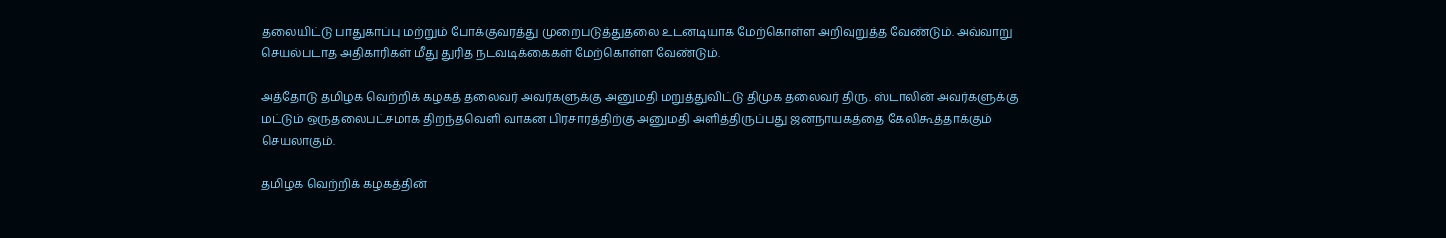தலையிட்டு பாதுகாப்பு மற்றும் போக்குவரத்து முறைபடுத்துதலை உடனடியாக மேற்கொள்ள அறிவுறுத்த வேண்டும். அவ்வாறு செயல்படாத அதிகாரிகள் மீது துரித நடவடிக்கைகள் மேற்கொள்ள வேண்டும்.

அத்தோடு தமிழக வெற்றிக் கழகத் தலைவர் அவர்களுக்கு அனுமதி மறுத்துவிட்டு திமுக தலைவர் திரு. ஸ்டாலின் அவர்களுக்கு மட்டும் ஒருதலைபட்சமாக திறந்தவெளி வாகன பிரசாரத்திற்கு அனுமதி அளித்திருப்பது ஜனநாயகத்தை கேலிகூத்தாக்கும் செயலாகும்.

தமிழக வெற்றிக் கழகத்தின்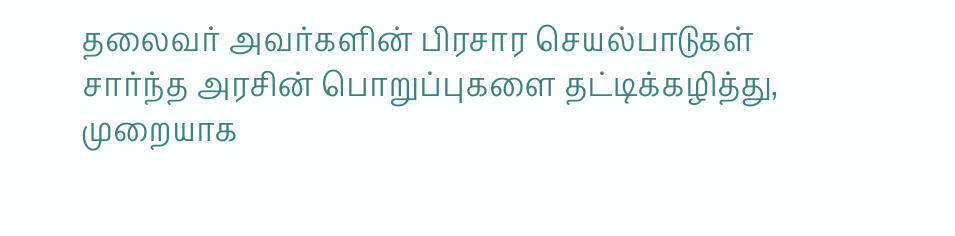தலைவர் அவர்களின் பிரசார செயல்பாடுகள் சார்ந்த அரசின் பொறுப்புகளை தட்டிக்கழித்து, முறையாக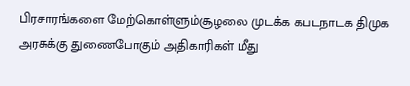பிரசாரங்களை மேற்கொள்ளும்சூழலை முடக்க கபடநாடக திமுக அரசுக்கு துணைபோகும் அதிகாரிகள் மீது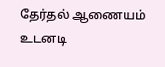தேர்தல் ஆணையம் உடனடி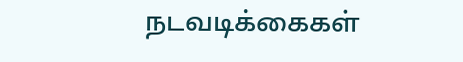நடவடிக்கைகள்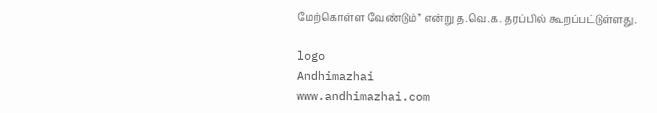மேற்கொள்ள வேண்டும்” என்று த.வெ.க. தரப்பில் கூறப்பட்டுள்ளது.

logo
Andhimazhai
www.andhimazhai.com